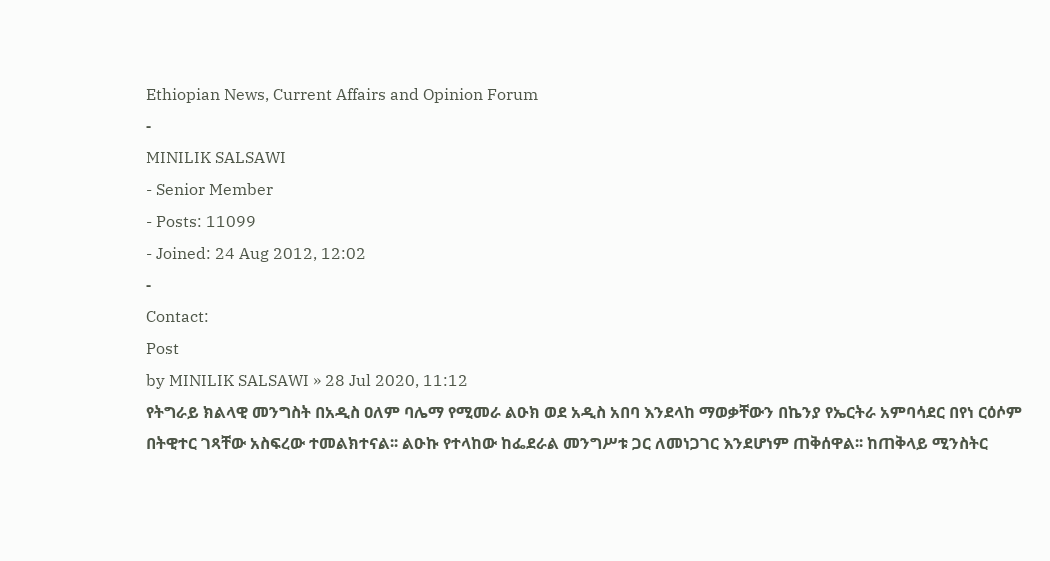Ethiopian News, Current Affairs and Opinion Forum
-
MINILIK SALSAWI
- Senior Member
- Posts: 11099
- Joined: 24 Aug 2012, 12:02
-
Contact:
Post
by MINILIK SALSAWI » 28 Jul 2020, 11:12
የትግራይ ክልላዊ መንግስት በአዲስ ዐለም ባሌማ የሚመራ ልዑክ ወደ አዲስ አበባ እንደላከ ማወቃቸውን በኬንያ የኤርትራ አምባሳደር በየነ ርዕሶም በትዊተር ገጻቸው አስፍረው ተመልክተናል፡፡ ልዑኩ የተላከው ከፌደራል መንግሥቱ ጋር ለመነጋገር እንደሆነም ጠቅሰዋል፡፡ ከጠቅላይ ሚንስትር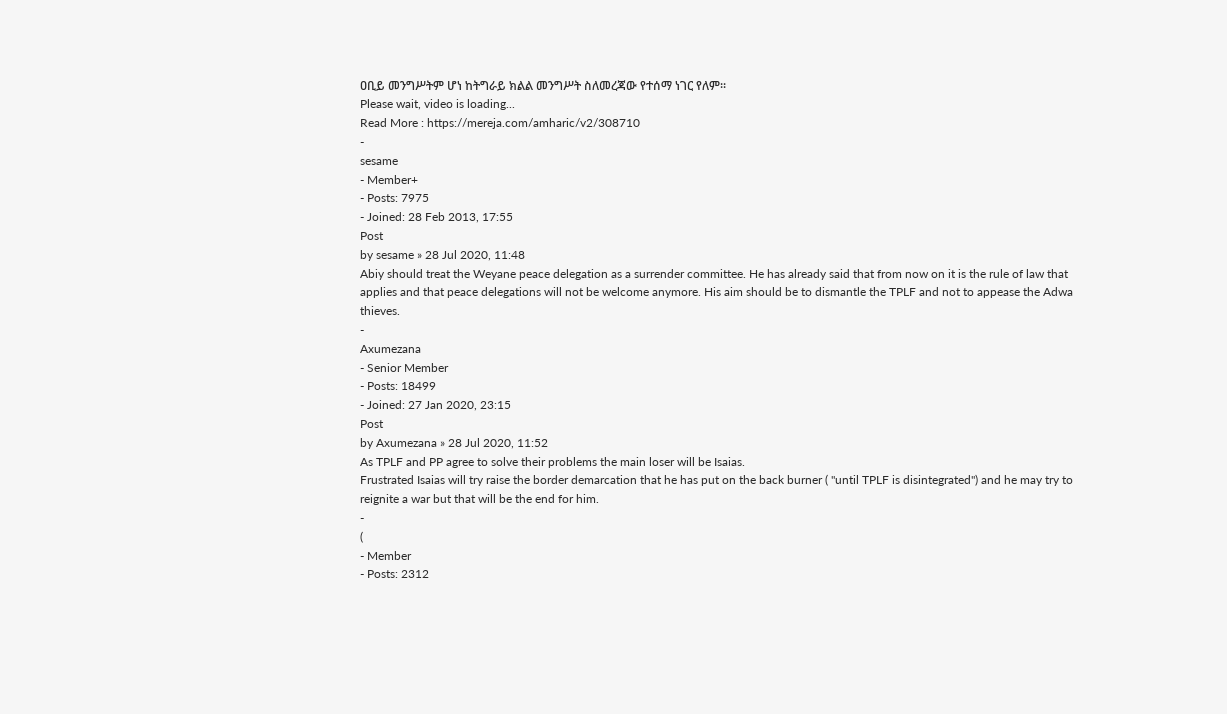ዐቢይ መንግሥትም ሆነ ከትግራይ ክልል መንግሥት ስለመረጃው የተሰማ ነገር የለም፡፡
Please wait, video is loading...
Read More : https://mereja.com/amharic/v2/308710
-
sesame
- Member+
- Posts: 7975
- Joined: 28 Feb 2013, 17:55
Post
by sesame » 28 Jul 2020, 11:48
Abiy should treat the Weyane peace delegation as a surrender committee. He has already said that from now on it is the rule of law that applies and that peace delegations will not be welcome anymore. His aim should be to dismantle the TPLF and not to appease the Adwa thieves.
-
Axumezana
- Senior Member
- Posts: 18499
- Joined: 27 Jan 2020, 23:15
Post
by Axumezana » 28 Jul 2020, 11:52
As TPLF and PP agree to solve their problems the main loser will be Isaias.
Frustrated Isaias will try raise the border demarcation that he has put on the back burner ( "until TPLF is disintegrated") and he may try to reignite a war but that will be the end for him.
-
(
- Member
- Posts: 2312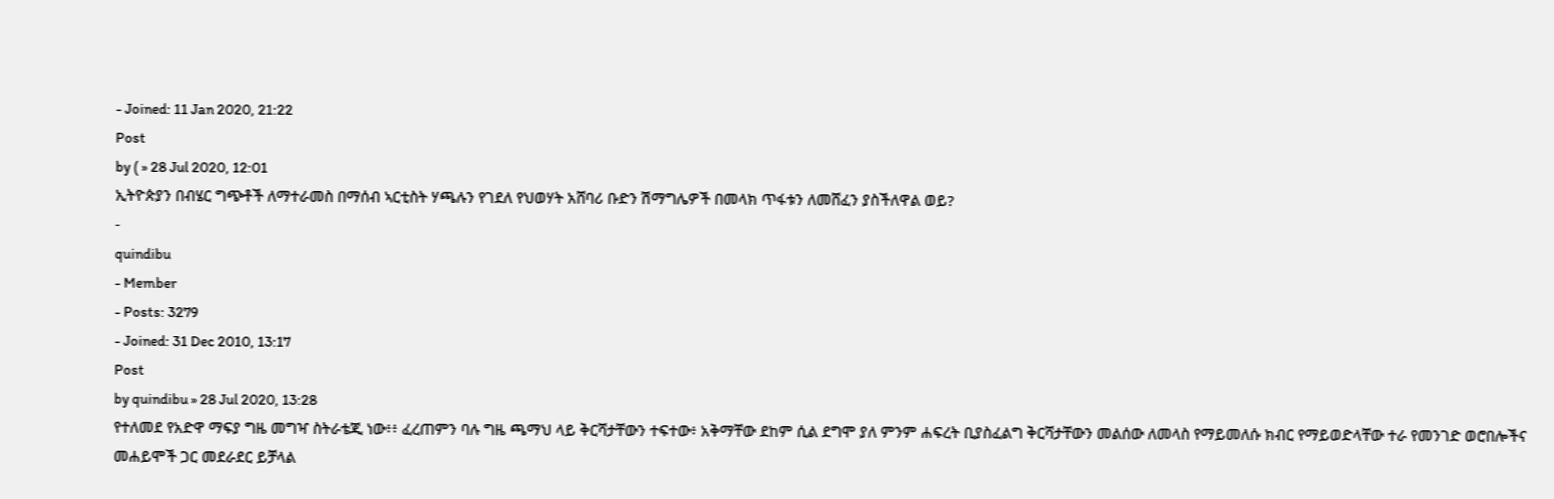- Joined: 11 Jan 2020, 21:22
Post
by ( » 28 Jul 2020, 12:01
ኢትዮጵያን በብሄር ግጭቶች ለማተራመስ በማሰብ ኣርቲስት ሃጫሉን የገደለ የህወሃት አሸባሪ ቡድን ሽማግሌዎች በመላክ ጥፋቱን ለመሸፈን ያስችለዋል ወይ?
-
quindibu
- Member
- Posts: 3279
- Joined: 31 Dec 2010, 13:17
Post
by quindibu » 28 Jul 2020, 13:28
የተለመደ የአድዋ ማፍያ ግዜ መግዣ ስትራቴጂ ነው፥፥ ፈረጠምን ባሉ ግዜ ጫማህ ላይ ቅርሻታቸውን ተፍተው፥ አቅማቸው ደከም ሲል ደግሞ ያለ ምንም ሐፍረት ቢያስፈልግ ቅርሻታቸውን መልሰው ለመላስ የማይመለሱ ክብር የማይወድላቸው ተራ የመንገድ ወሮበሎችና መሐይሞች ጋር መደራደር ይቻላል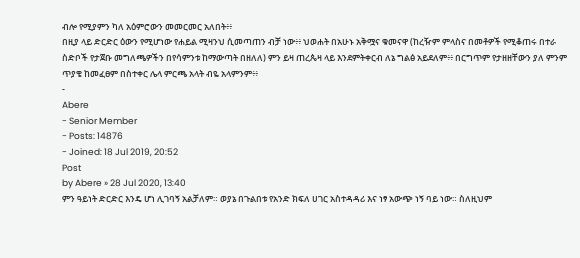ብሎ የሚያምን ካለ አዕምሮውን መመርመር አለበት፥፥
በዚያ ላይ ድርድር ዕውን የሚሆነው የሐይል ሚዛንህ ሲመጣጠን ብቻ ነው፥፥ ህወሐት በአሁኑ አቅሟና ቁመናዋ (ከረዥም ምላስና በመቶዎች የሚቆጠሩ በተራ ስድቦች የታጀቡ መግለጫዎችን በየሳምንቱ ከማውጣት በዘለለ) ምን ይዛ ጠረጴዛ ላይ እንደምትቀርብ ለኔ ግልፅ አይደለም፥፥ በርግጥም የታዘዘቸውን ያለ ምንም ጥያቄ ከመፈፀም በስተቀር ሌላ ምርጫ አላት ብዬ አላምንም፥፥
-
Abere
- Senior Member
- Posts: 14876
- Joined: 18 Jul 2019, 20:52
Post
by Abere » 28 Jul 2020, 13:40
ምን ዓይነት ድርድር እንዴ ሆነ ሊገባኝ አልቻለም። ወያኔ በጉልበቱ የአንድ ክፍለ ሀገር አስተዳዳሪ እና ነፃ አውጭ ነኝ ባይ ነው። ስለዚህም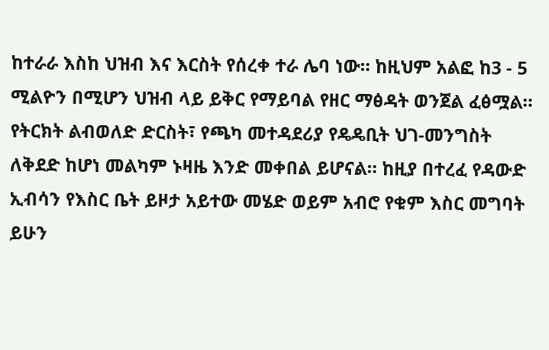ከተራራ እስከ ህዝብ እና እርስት የሰረቀ ተራ ሌባ ነው። ከዚህም አልፎ ከ3 - 5 ሚልዮን በሚሆን ህዝብ ላይ ይቅር የማይባል የዘር ማፅዳት ወንጀል ፈፅሟል። የትርክት ልብወለድ ድርስት፣ የጫካ መተዳደሪያ የዴዴቢት ህገ-መንግስት ለቅደድ ከሆነ መልካም ኑዛዜ እንድ መቀበል ይሆናል። ከዚያ በተረፈ የዳውድ ኢብሳን የእስር ቤት ይዞታ አይተው መሄድ ወይም አብሮ የቁም እስር መግባት ይሁን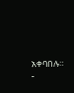አቀባበሉ።
-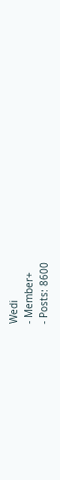Wedi
- Member+
- Posts: 8600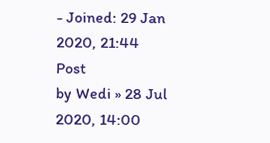- Joined: 29 Jan 2020, 21:44
Post
by Wedi » 28 Jul 2020, 14:00